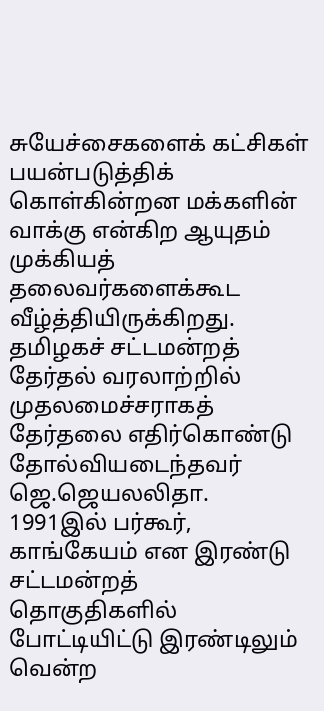சுயேச்சைகளைக் கட்சிகள் பயன்படுத்திக் கொள்கின்றன மக்களின் வாக்கு என்கிற ஆயுதம் முக்கியத் தலைவர்களைக்கூட வீழ்த்தியிருக்கிறது. தமிழகச் சட்டமன்றத் தேர்தல் வரலாற்றில் முதலமைச்சராகத் தேர்தலை எதிர்கொண்டு தோல்வியடைந்தவர் ஜெ.ஜெயலலிதா.
1991இல் பர்கூர், காங்கேயம் என இரண்டு சட்டமன்றத் தொகுதிகளில் போட்டியிட்டு இரண்டிலும் வென்ற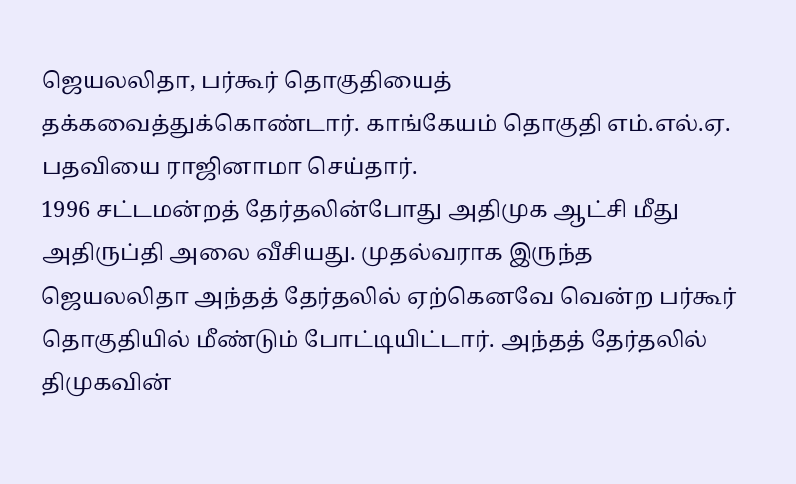ஜெயலலிதா, பர்கூர் தொகுதியைத் தக்கவைத்துக்கொண்டார். காங்கேயம் தொகுதி எம்.எல்.ஏ. பதவியை ராஜினாமா செய்தார்.
1996 சட்டமன்றத் தேர்தலின்போது அதிமுக ஆட்சி மீது அதிருப்தி அலை வீசியது. முதல்வராக இருந்த ஜெயலலிதா அந்தத் தேர்தலில் ஏற்கெனவே வென்ற பர்கூர் தொகுதியில் மீண்டும் போட்டியிட்டார். அந்தத் தேர்தலில் திமுகவின்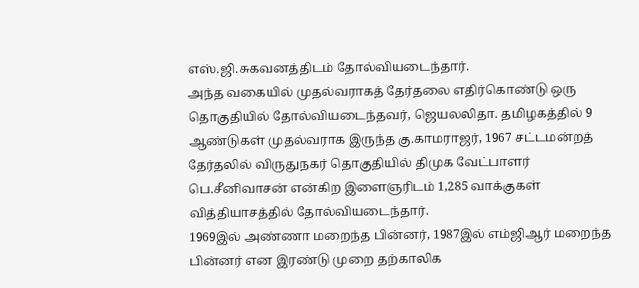எஸ்.ஜி.சுகவனத்திடம் தோல்வியடைந்தார்.
அந்த வகையில் முதல்வராகத் தேர்தலை எதிர்கொண்டு ஒரு தொகுதியில் தோல்வியடைந்தவர், ஜெயலலிதா. தமிழகத்தில் 9 ஆண்டுகள் முதல்வராக இருந்த கு.காமராஜர், 1967 சட்டமன்றத் தேர்தலில் விருதுநகர் தொகுதியில் திமுக வேட்பாளர் பெ.சீனிவாசன் என்கிற இளைஞரிடம் 1,285 வாக்குகள் வித்தியாசத்தில் தோல்வியடைந்தார்.
1969இல் அண்ணா மறைந்த பின்னர், 1987இல் எம்ஜிஆர் மறைந்த பின்னர் என இரண்டு முறை தற்காலிக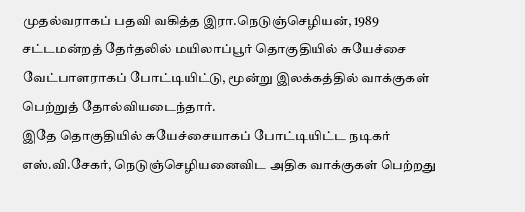முதல்வராகப் பதவி வகித்த இரா.நெடுஞ்செழியன், 1989 சட்டமன்றத் தேர்தலில் மயிலாப்பூர் தொகுதியில் சுயேச்சை வேட்பாளராகப் போட்டியிட்டு, மூன்று இலக்கத்தில் வாக்குகள் பெற்றுத் தோல்வியடைந்தார்.
இதே தொகுதியில் சுயேச்சையாகப் போட்டியிட்ட நடிகர் எஸ்.வி.சேகர், நெடுஞ்செழியனைவிட அதிக வாக்குகள் பெற்றது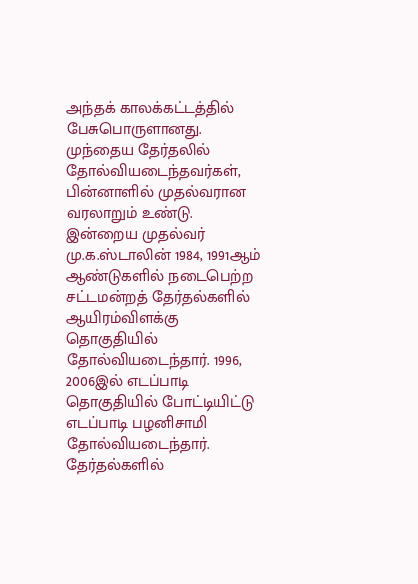அந்தக் காலக்கட்டத்தில் பேசுபொருளானது. முந்தைய தேர்தலில் தோல்வியடைந்தவர்கள், பின்னாளில் முதல்வரான வரலாறும் உண்டு.
இன்றைய முதல்வர் மு.க.ஸ்டாலின் 1984, 1991ஆம் ஆண்டுகளில் நடைபெற்ற சட்டமன்றத் தேர்தல்களில் ஆயிரம்விளக்கு தொகுதியில் தோல்வியடைந்தார். 1996, 2006இல் எடப்பாடி தொகுதியில் போட்டியிட்டு எடப்பாடி பழனிசாமி தோல்வியடைந்தார்.
தேர்தல்களில்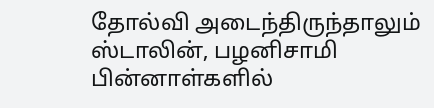தோல்வி அடைந்திருந்தாலும் ஸ்டாலின், பழனிசாமி பின்னாள்களில்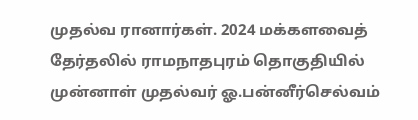முதல்வ ரானார்கள். 2024 மக்களவைத் தேர்தலில் ராமநாதபுரம் தொகுதியில் முன்னாள் முதல்வர் ஓ.பன்னீர்செல்வம்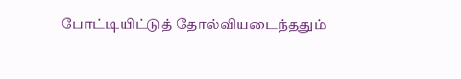போட்டியிட்டுத் தோல்வியடைந்ததும்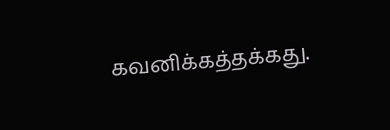கவனிக்கத்தக்கது.